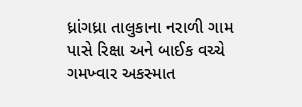ધ્રાંગધ્રા તાલુકાના નરાળી ગામ પાસે રિક્ષા અને બાઈક વચ્ચે ગમખ્વાર અકસ્માત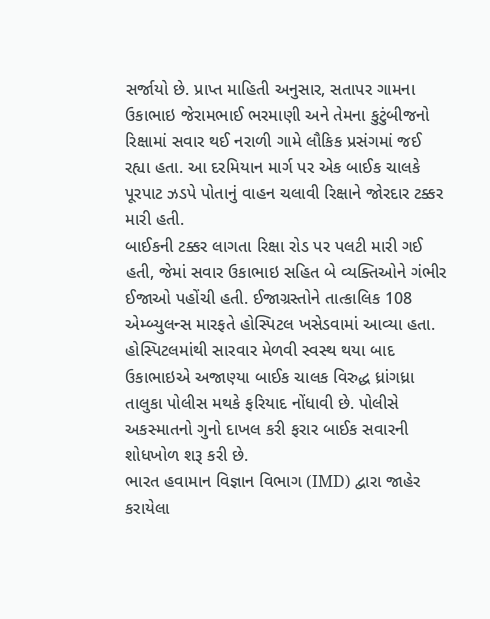સર્જાયો છે. પ્રાપ્ત માહિતી અનુસાર, સતાપર ગામના ઉકાભાઇ જેરામભાઈ ભરમાણી અને તેમના કુટુંબીજનો રિક્ષામાં સવાર થઈ નરાળી ગામે લૌકિક પ્રસંગમાં જઈ રહ્યા હતા. આ દરમિયાન માર્ગ પર એક બાઈક ચાલકે પૂરપાટ ઝડપે પોતાનું વાહન ચલાવી રિક્ષાને જોરદાર ટક્કર મારી હતી.
બાઈકની ટક્કર લાગતા રિક્ષા રોડ પર પલટી મારી ગઈ હતી, જેમાં સવાર ઉકાભાઇ સહિત બે વ્યક્તિઓને ગંભીર ઈજાઓ પહોંચી હતી. ઈજાગ્રસ્તોને તાત્કાલિક 108 એમ્બ્યુલન્સ મારફતે હોસ્પિટલ ખસેડવામાં આવ્યા હતા. હોસ્પિટલમાંથી સારવાર મેળવી સ્વસ્થ થયા બાદ ઉકાભાઇએ અજાણ્યા બાઈક ચાલક વિરુદ્ધ ધ્રાંગધ્રા તાલુકા પોલીસ મથકે ફરિયાદ નોંધાવી છે. પોલીસે અકસ્માતનો ગુનો દાખલ કરી ફરાર બાઈક સવારની શોધખોળ શરૂ કરી છે.
ભારત હવામાન વિજ્ઞાન વિભાગ (IMD) દ્વારા જાહેર કરાયેલા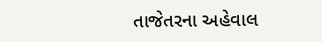તાજેતરના અહેવાલ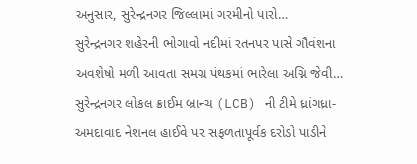અનુસાર, સુરેન્દ્રનગર જિલ્લામાં ગરમીનો પારો…
સુરેન્દ્રનગર શહેરની ભોગાવો નદીમાં રતનપર પાસે ગૌવંશના અવશેષો મળી આવતા સમગ્ર પંથકમાં ભારેલા અગ્નિ જેવી…
સુરેન્દ્રનગર લોકલ ક્રાઈમ બ્રાન્ચ (LCB) ની ટીમે ધ્રાંગધ્રા-અમદાવાદ નેશનલ હાઈવે પર સફળતાપૂર્વક દરોડો પાડીને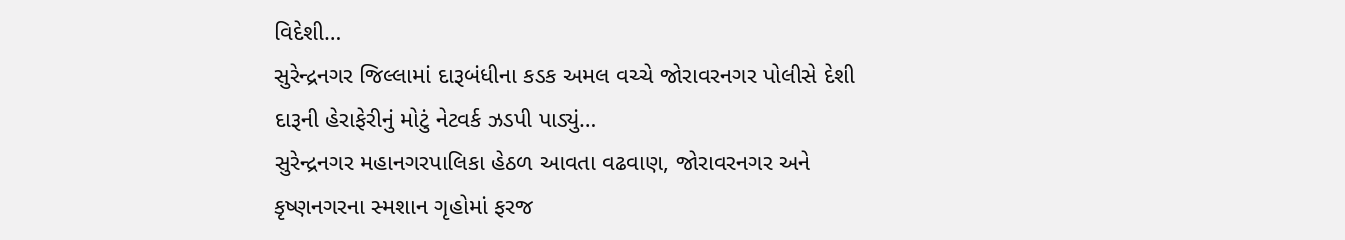વિદેશી…
સુરેન્દ્રનગર જિલ્લામાં દારૂબંધીના કડક અમલ વચ્ચે જોરાવરનગર પોલીસે દેશી દારૂની હેરાફેરીનું મોટું નેટવર્ક ઝડપી પાડ્યું…
સુરેન્દ્રનગર મહાનગરપાલિકા હેઠળ આવતા વઢવાણ, જોરાવરનગર અને કૃષ્ણનગરના સ્મશાન ગૃહોમાં ફરજ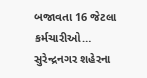બજાવતા 16 જેટલા કર્મચારીઓ…
સુરેન્દ્રનગર શહેરના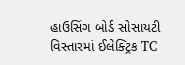હાઉસિંગ બોર્ડ સોસાયટી વિસ્તારમાં ઈલેક્ટ્રિક TC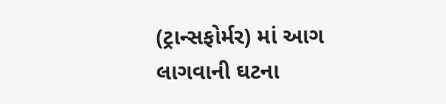(ટ્રાન્સફોર્મર) માં આગ લાગવાની ઘટના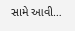સામે આવી…